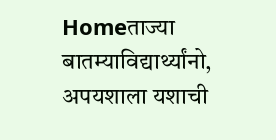Homeताज्या बातम्याविद्यार्थ्यांनो, अपयशाला यशाची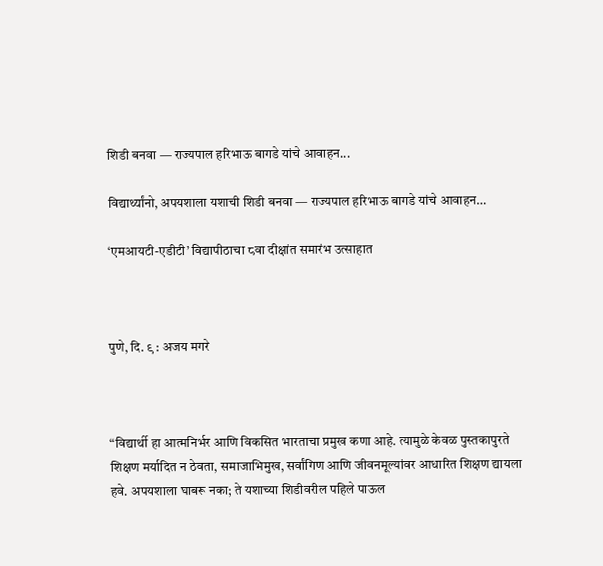शिडी बनवा — राज्यपाल हरिभाऊ बागडे यांचे आवाहन...

विद्यार्थ्यांनो, अपयशाला यशाची शिडी बनवा — राज्यपाल हरिभाऊ बागडे यांचे आवाहन…

‘एमआयटी-एडीटी’ विद्यापीठाचा ८वा दीक्षांत समारंभ उत्साहात



पुणे, दि. ९ : अजय मगरे



“विद्यार्थी हा आत्मनिर्भर आणि विकसित भारताचा प्रमुख कणा आहे. त्यामुळे केवळ पुस्तकापुरते शिक्षण मर्यादित न ठेवता, समाजाभिमुख, सर्वांगिण आणि जीवनमूल्यांवर आधारित शिक्षण द्यायला हवे. अपयशाला घाबरू नका; ते यशाच्या शिडीवरील पहिले पाऊल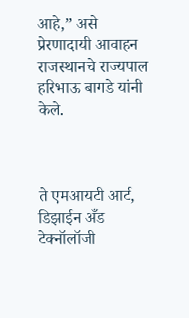आहे,” असे प्रेरणादायी आवाहन राजस्थानचे राज्यपाल हरिभाऊ बागडे यांनी केले.



ते एमआयटी आर्ट, डिझाईन अँड टेक्नॉलॉजी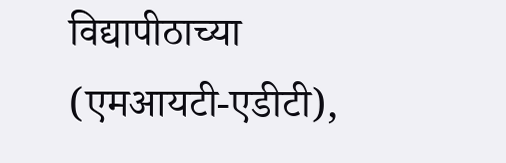विद्यापीठाच्या (एमआयटी-एडीटी),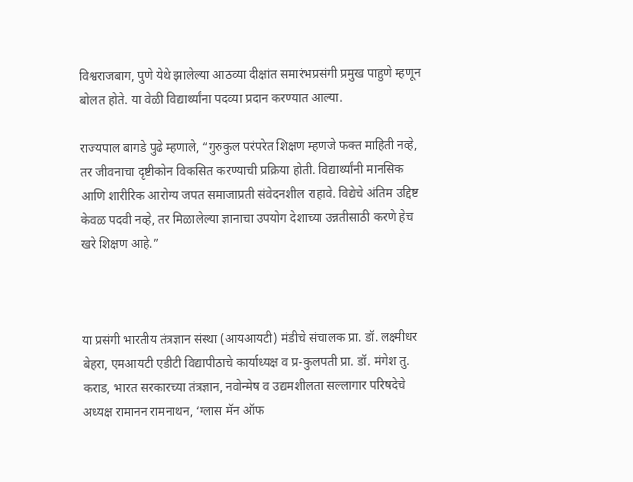विश्वराजबाग, पुणे येथे झालेल्या आठव्या दीक्षांत समारंभप्रसंगी प्रमुख पाहुणे म्हणून बोलत होते. या वेळी विद्यार्थ्यांना पदव्या प्रदान करण्यात आल्या.

राज्यपाल बागडे पुढे म्हणाले, “गुरुकुल परंपरेत शिक्षण म्हणजे फक्त माहिती नव्हे, तर जीवनाचा दृष्टीकोन विकसित करण्याची प्रक्रिया होती. विद्यार्थ्यांनी मानसिक आणि शारीरिक आरोग्य जपत समाजाप्रती संवेदनशील राहावे. विद्येचे अंतिम उद्दिष्ट केवळ पदवी नव्हे, तर मिळालेल्या ज्ञानाचा उपयोग देशाच्या उन्नतीसाठी करणे हेच खरे शिक्षण आहे.”



या प्रसंगी भारतीय तंत्रज्ञान संस्था (आयआयटी) मंडीचे संचालक प्रा. डॉ. लक्ष्मीधर बेहरा, एमआयटी एडीटी विद्यापीठाचे कार्याध्यक्ष व प्र-कुलपती प्रा. डॉ. मंगेश तु. कराड, भारत सरकारच्या तंत्रज्ञान, नवोन्मेष व उद्यमशीलता सल्लागार परिषदेचे अध्यक्ष रामानन रामनाथन, ‘ग्लास मॅन ऑफ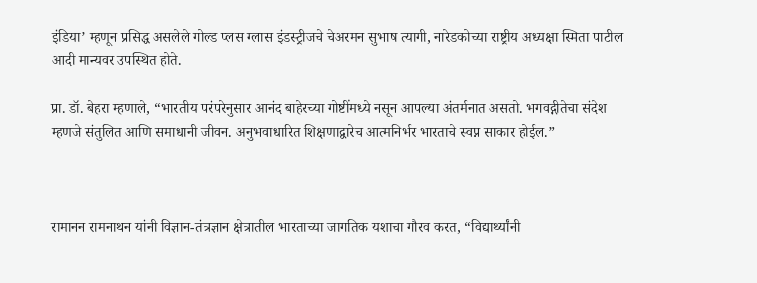इंडिया’ म्हणून प्रसिद्ध असलेले गोल्ड प्लस ग्लास इंडस्ट्रीजचे चेअरमन सुभाष त्यागी, नारेडकोच्या राष्ट्रीय अध्यक्षा स्मिता पाटील आदी मान्यवर उपस्थित होते.

प्रा. डॉ. बेहरा म्हणाले, “भारतीय परंपरेनुसार आनंद बाहेरच्या गोष्टींमध्ये नसून आपल्या अंतर्मनात असतो. भगवद्गीतेचा संदेश म्हणजे संतुलित आणि समाधानी जीवन. अनुभवाधारित शिक्षणाद्वारेच आत्मनिर्भर भारताचे स्वप्न साकार होईल.”



रामानन रामनाथन यांनी विज्ञान-तंत्रज्ञान क्षेत्रातील भारताच्या जागतिक यशाचा गौरव करत, “विद्यार्थ्यांनी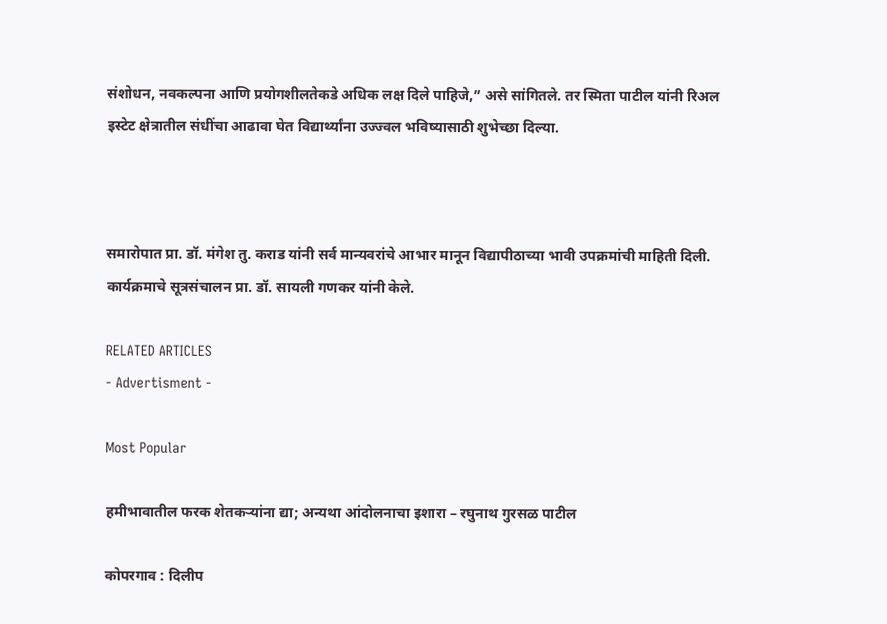संशोधन, नवकल्पना आणि प्रयोगशीलतेकडे अधिक लक्ष दिले पाहिजे,” असे सांगितले. तर स्मिता पाटील यांनी रिअल इस्टेट क्षेत्रातील संधींचा आढावा घेत विद्यार्थ्यांना उज्ज्वल भविष्यासाठी शुभेच्छा दिल्या.



समारोपात प्रा. डॉ. मंगेश तु. कराड यांनी सर्व मान्यवरांचे आभार मानून विद्यापीठाच्या भावी उपक्रमांची माहिती दिली. कार्यक्रमाचे सूत्रसंचालन प्रा. डॉ. सायली गणकर यांनी केले.

RELATED ARTICLES
- Advertisment -

Most Popular

हमीभावातील फरक शेतकऱ्यांना द्या; अन्यथा आंदोलनाचा इशारा – रघुनाथ गुरसळ पाटील

कोपरगाव : दिलीप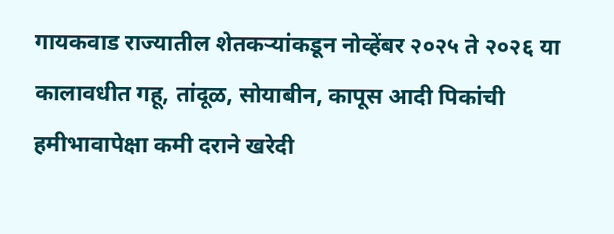गायकवाड राज्यातील शेतकऱ्यांकडून नोव्हेंबर २०२५ ते २०२६ या कालावधीत गहू, तांदूळ, सोयाबीन, कापूस आदी पिकांची हमीभावापेक्षा कमी दराने खरेदी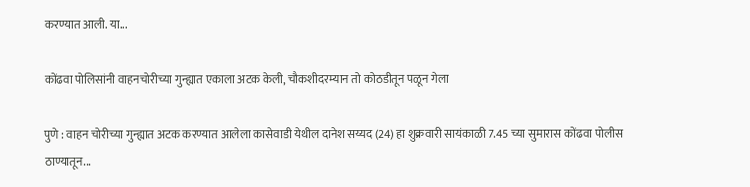करण्यात आली. या...

कोंढवा पोलिसांनी वाहनचोरीच्या गुन्ह्यात एकाला अटक केली, चौकशीदरम्यान तो कोठडीतून पळून गेला

पुणे : वाहन चोरीच्या गुन्ह्यात अटक करण्यात आलेला कासेवाडी येथील दानेश सय्यद (24) हा शुक्रवारी सायंकाळी 7.45 च्या सुमारास कोंढवा पोलीस ठाण्यातून...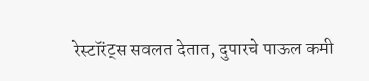रेस्टॉरंट्स सवलत देतात, दुपारचे पाऊल कमी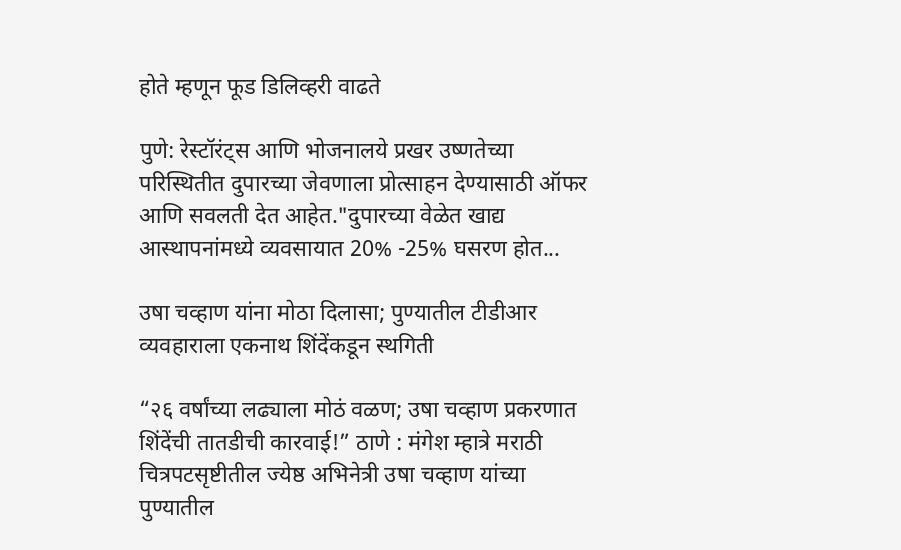होते म्हणून फूड डिलिव्हरी वाढते

पुणे: रेस्टॉरंट्स आणि भोजनालये प्रखर उष्णतेच्या परिस्थितीत दुपारच्या जेवणाला प्रोत्साहन देण्यासाठी ऑफर आणि सवलती देत आहेत."दुपारच्या वेळेत खाद्य आस्थापनांमध्ये व्यवसायात 20% -25% घसरण होत...

उषा चव्हाण यांना मोठा दिलासा; पुण्यातील टीडीआर व्यवहाराला एकनाथ शिंदेंकडून स्थगिती

“२६ वर्षांच्या लढ्याला मोठं वळण; उषा चव्हाण प्रकरणात शिंदेंची तातडीची कारवाई!” ठाणे : मंगेश म्हात्रे मराठी चित्रपटसृष्टीतील ज्येष्ठ अभिनेत्री उषा चव्हाण यांच्या पुण्यातील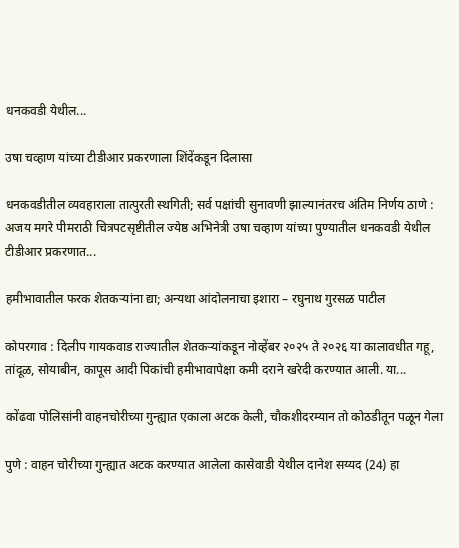धनकवडी येथील...

उषा चव्हाण यांच्या टीडीआर प्रकरणाला शिंदेंकडून दिलासा

धनकवडीतील व्यवहाराला तात्पुरती स्थगिती; सर्व पक्षांची सुनावणी झाल्यानंतरच अंतिम निर्णय ठाणे : अजय मगरे पीमराठी चित्रपटसृष्टीतील ज्येष्ठ अभिनेत्री उषा चव्हाण यांच्या पुण्यातील धनकवडी येथील टीडीआर प्रकरणात...

हमीभावातील फरक शेतकऱ्यांना द्या; अन्यथा आंदोलनाचा इशारा – रघुनाथ गुरसळ पाटील

कोपरगाव : दिलीप गायकवाड राज्यातील शेतकऱ्यांकडून नोव्हेंबर २०२५ ते २०२६ या कालावधीत गहू, तांदूळ, सोयाबीन, कापूस आदी पिकांची हमीभावापेक्षा कमी दराने खरेदी करण्यात आली. या...

कोंढवा पोलिसांनी वाहनचोरीच्या गुन्ह्यात एकाला अटक केली, चौकशीदरम्यान तो कोठडीतून पळून गेला

पुणे : वाहन चोरीच्या गुन्ह्यात अटक करण्यात आलेला कासेवाडी येथील दानेश सय्यद (24) हा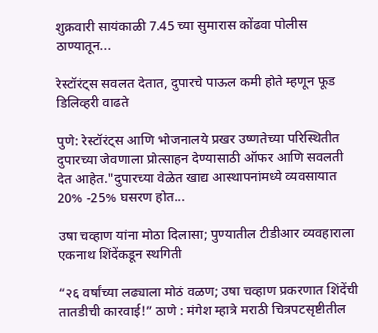शुक्रवारी सायंकाळी 7.45 च्या सुमारास कोंढवा पोलीस ठाण्यातून...

रेस्टॉरंट्स सवलत देतात, दुपारचे पाऊल कमी होते म्हणून फूड डिलिव्हरी वाढते

पुणे: रेस्टॉरंट्स आणि भोजनालये प्रखर उष्णतेच्या परिस्थितीत दुपारच्या जेवणाला प्रोत्साहन देण्यासाठी ऑफर आणि सवलती देत आहेत."दुपारच्या वेळेत खाद्य आस्थापनांमध्ये व्यवसायात 20% -25% घसरण होत...

उषा चव्हाण यांना मोठा दिलासा; पुण्यातील टीडीआर व्यवहाराला एकनाथ शिंदेंकडून स्थगिती

“२६ वर्षांच्या लढ्याला मोठं वळण; उषा चव्हाण प्रकरणात शिंदेंची तातडीची कारवाई!” ठाणे : मंगेश म्हात्रे मराठी चित्रपटसृष्टीतील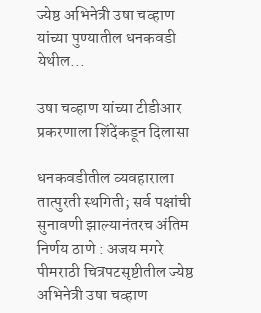ज्येष्ठ अभिनेत्री उषा चव्हाण यांच्या पुण्यातील धनकवडी येथील...

उषा चव्हाण यांच्या टीडीआर प्रकरणाला शिंदेंकडून दिलासा

धनकवडीतील व्यवहाराला तात्पुरती स्थगिती; सर्व पक्षांची सुनावणी झाल्यानंतरच अंतिम निर्णय ठाणे : अजय मगरे पीमराठी चित्रपटसृष्टीतील ज्येष्ठ अभिनेत्री उषा चव्हाण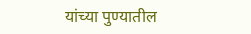यांच्या पुण्यातील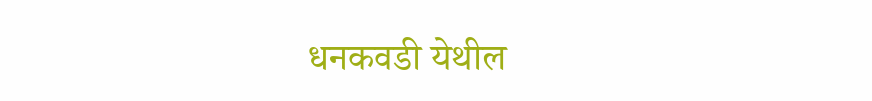धनकवडी येथील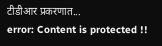टीडीआर प्रकरणात...
error: Content is protected !!